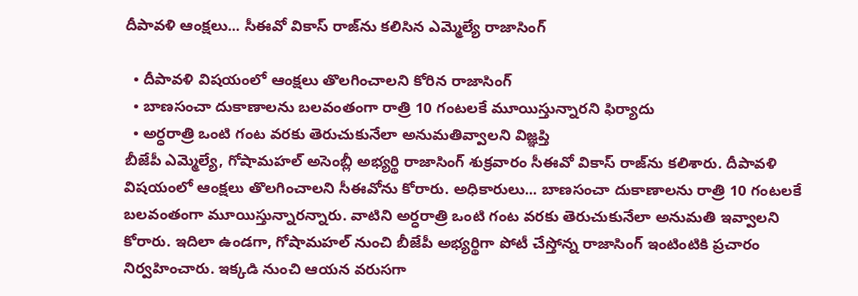దీపావళి ఆంక్షలు... సీఈవో వికాస్ రాజ్‌ను కలిసిన ఎమ్మెల్యే రాజాసింగ్

  • దీపావళి విషయంలో ఆంక్షలు తొలగించాలని కోరిన రాజాసింగ్
  • బాణసంచా దుకాణాలను బలవంతంగా రాత్రి 10 గంటలకే మూయిస్తున్నారని ఫిర్యాదు
  • అర్ధరాత్రి ఒంటి గంట వరకు తెరుచుకునేలా అనుమతివ్వాలని విజ్ఞప్తి
బీజేపీ ఎమ్మెల్యే, గోషామహల్ అసెంబ్లీ అభ్యర్థి రాజాసింగ్ శుక్రవారం సీఈవో వికాస్ రాజ్‌ను కలిశారు. దీపావళి విషయంలో ఆంక్షలు తొలగించాలని సీఈవోను కోరారు. అధికారులు... బాణసంచా దుకాణాలను రాత్రి 10 గంటలకే బలవంతంగా మూయిస్తున్నారన్నారు. వాటిని అర్ధరాత్రి ఒంటి గంట వరకు తెరుచుకునేలా అనుమతి ఇవ్వాలని కోరారు. ఇదిలా ఉండగా, గోషామహల్ నుంచి బీజేపీ అభ్యర్థిగా పోటీ చేస్తోన్న రాజాసింగ్ ఇంటింటికి ప్రచారం నిర్వహించారు. ఇక్కడి నుంచి ఆయన వరుసగా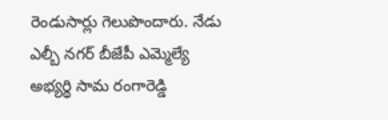రెండుసార్లు గెలుపొందారు. నేడు ఎల్బీ నగర్ బీజేపీ ఎమ్మెల్యే అభ్యర్థి సామ రంగారెడ్డి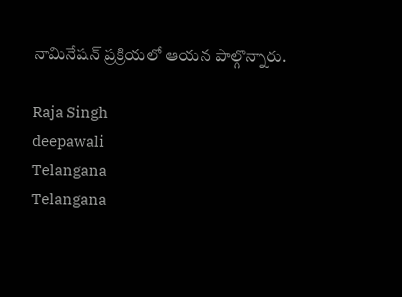నామినేషన్ ప్రక్రియలో ఆయన పాల్గొన్నారు.

Raja Singh
deepawali
Telangana
Telangana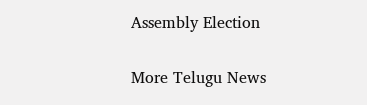Assembly Election

More Telugu News